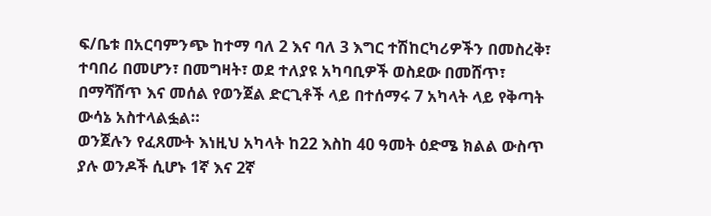ፍ/ቤቱ በአርባምንጭ ከተማ ባለ 2 እና ባለ 3 እግር ተሽከርካሪዎችን በመስረቅ፣ ተባበሪ በመሆን፣ በመግዛት፣ ወደ ተለያዩ አካባቢዎች ወስደው በመሸጥ፣ በማሻሸጥ እና መሰል የወንጀል ድርጊቶች ላይ በተሰማሩ 7 አካላት ላይ የቅጣት ውሳኔ አስተላልፏል።
ወንጀሉን የፈጸሙት እነዚህ አካላት ከ22 እስከ 40 ዓመት ዕድሜ ክልል ውስጥ ያሉ ወንዶች ሲሆኑ 1ኛ እና 2ኛ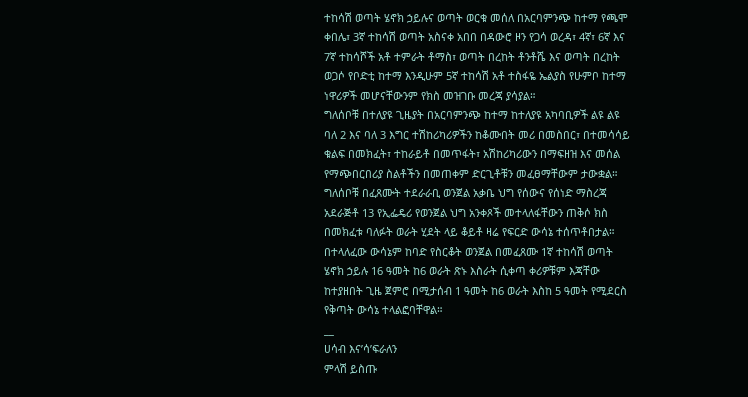ተከሳሽ ወጣት ሄኖክ ኃይሉና ወጣት ወርቁ መሰለ በአርባምንጭ ከተማ የጫሞ ቀበሌ፣ 3ኛ ተከሳሽ ወጣት አስናቀ አበበ በዳውሮ ዞን የጋሳ ወረዳ፣ 4ኛ፣ 6ኛ እና 7ኛ ተከሳሾች አቶ ተምራት ቶማስ፣ ወጣት በረከት ቶንቶሼ እና ወጣት በረከት ወጋሶ የቦድቲ ከተማ እንዲሁም 5ኛ ተከሳሽ አቶ ተስፋዬ ኤልያስ የሁምቦ ከተማ ነዋሪዎች መሆናቸውንም የክስ መዝገቡ መረጃ ያሳያል።
ግለሰቦቹ በተለያዩ ጊዜያት በአርባምንጭ ከተማ ከተለያዩ አካባቢዎች ልዩ ልዩ ባለ 2 እና ባለ 3 እግር ተሽከሪካሪዎችን ከቆሙበት መሪ በመስበር፣ በተመሳሳይ ቁልፍ በመክፈት፣ ተከራይቶ በመጥፋት፣ አሽከሪካሪውን በማፍዘዝ እና መሰል የማጭበርበሪያ ስልቶችን በመጠቀም ድርጊቶቹን መፈፀማቸውም ታውቋል።
ግለሰቦቹ በፈጸሙት ተደራራቢ ወንጀል አቃቤ ህግ የሰውና የሰነድ ማስረጃ አደራጅቶ 13 የኢፌዴሪ የወንጀል ህግ አንቀጾች መተላለፋቸውን ጠቅሶ ክስ በመክፈቱ ባለፉት ወራት ሂደት ላይ ቆይቶ ዛሬ የፍርድ ውሳኔ ተሰጥቶበታል።
በተላለፈው ውሳኔም ከባድ የስርቆት ወንጀል በመፈጸሙ 1ኛ ተከሳሽ ወጣት ሄኖክ ኃይሉ 16 ዓመት ከ6 ወራት ጽኑ እስራት ሲቀጣ ቀሪዎቹም እጃቸው ከተያዘበት ጊዜ ጀምሮ በሚታሰብ 1 ዓመት ከ6 ወራት እስከ 5 ዓመት የሚደርስ የቅጣት ውሳኔ ተላልፎባቸዋል።
__
ሀሳብ እና’ሳ’ፍራለን
ምላሽ ይስጡ